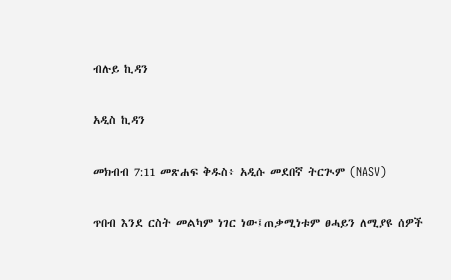ብሉይ ኪዳን

አዲስ ኪዳን

መክብብ 7:11 መጽሐፍ ቅዱስ፥ አዲሱ መደበኛ ትርጒም (NASV)

ጥበብ እንደ ርስት መልካም ነገር ነው፤ጠቃሚነቱም ፀሓይን ለሚያዩ ሰዎች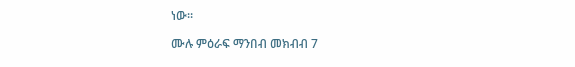ነው።

ሙሉ ምዕራፍ ማንበብ መክብብ 7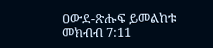ዐውደ-ጽሑፍ ይመልከቱ መክብብ 7:11